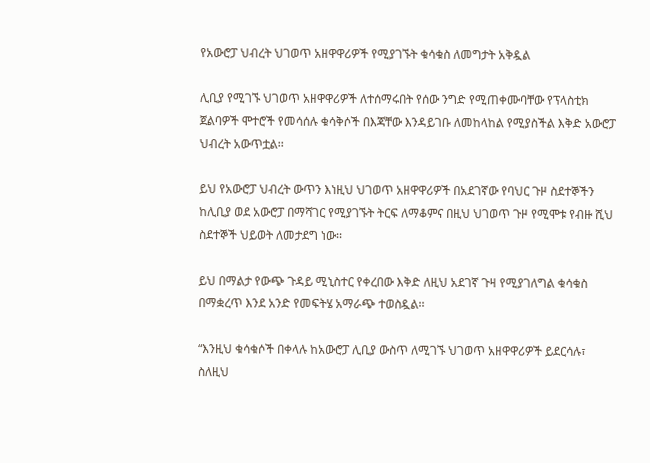የአውሮፓ ህብረት ህገወጥ አዘዋዋሪዎች የሚያገኙት ቁሳቁስ ለመግታት አቅዷል

ሊቢያ የሚገኙ ህገወጥ አዘዋዋሪዎች ለተሰማሩበት የሰው ንግድ የሚጠቀሙባቸው የፕላስቲክ ጀልባዎች ሞተሮች የመሳሰሉ ቁሳቅሶች በእጃቸው እንዳይገቡ ለመከላከል የሚያስችል እቅድ አውሮፓ ህብረት አውጥቷል፡፡

ይህ የአውሮፓ ህብረት ውጥን እነዚህ ህገወጥ አዘዋዋሪዎች በአደገኛው የባህር ጉዞ ስደተኞችን ከሊቢያ ወደ አውሮፓ በማሻገር የሚያገኙት ትርፍ ለማቆምና በዚህ ህገወጥ ጉዞ የሚሞቱ የብዙ ሺህ ስደተኞች ህይወት ለመታደግ ነው፡፡

ይህ በማልታ የውጭ ጉዳይ ሚኒስተር የቀረበው እቅድ ለዚህ አደገኛ ጉዛ የሚያገለግል ቁሳቁስ በማቋረጥ እንደ አንድ የመፍትሄ አማራጭ ተወስዷል፡፡

“እንዚህ ቁሳቁሶች በቀላሉ ከአውሮፓ ሊቢያ ውስጥ ለሚገኙ ህገወጥ አዘዋዋሪዎች ይደርሳሉ፣ ስለዚህ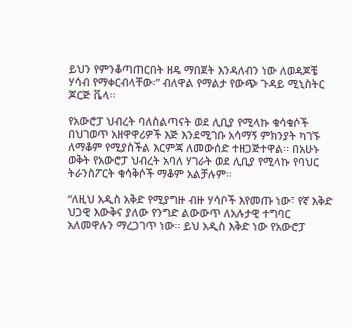ይህን የምንቆጣጠርበት ዘዴ ማበጀት እንዳለብን ነው ለወዳጆቼ ሃሳብ የማቀርብላቸው፡” ብለዋል የማልታ የውጭ ጉዳይ ሚኒስትር ጆርጅ ቬላ፡፡

የአውሮፓ ህብረት ባለስልጣናት ወደ ሊቢያ የሚላኩ ቁሳቁሶች በህገወጥ አዘዋዋሪዎች እጅ እንደሚገቡ አሳማኝ ምክንያት ካገኙ ለማቆም የሚያስችል እርምጃ ለመውሰድ ተዘጋጅተዋል፡፡ በአሁኑ ወቅት የአውሮፓ ህብረት አባለ ሃገራት ወደ ሊቢያ የሚላኩ የባህር ትራንስፖርት ቁሳቅሶች ማቆም አልቻሉም፡፡

“ለዚህ አዲስ አቅድ የሚያግዙ ብዙ ሃሳቦች እየመጡ ነው፣ የኛ እቅድ ህጋዊ እውቅና ያለው የንግድ ልውውጥ ለአሉታዊ ተግባር አለመዋሉን ማረጋገጥ ነው፡፡ ይህ አዲስ እቅድ ነው የአውሮፓ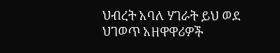ህብረት አባለ ሃገራት ይህ ወደ ህገወጥ አዘዋዋሪዎች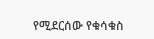የሚደርሰው የቁሳቁስ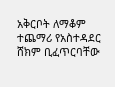አቅርቦት ለማቆም ተጨማሪ የአስተዳደር ሸክም ቢፈጥርባቸው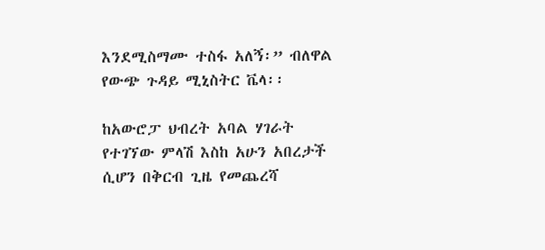እንደሚስማሙ ተስፋ አለኝ፡” ብለዋል የውጭ ጉዳይ ሚኒስትር ቬላ፡፡

ከአውሮፓ ህብረት አባል ሃገራት የተገኘው ምላሽ እስከ አሁን አበረታች ሲሆን በቅርብ ጊዜ የመጨረሻ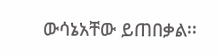ውሳኔአቸው ይጠበቃል፡፡